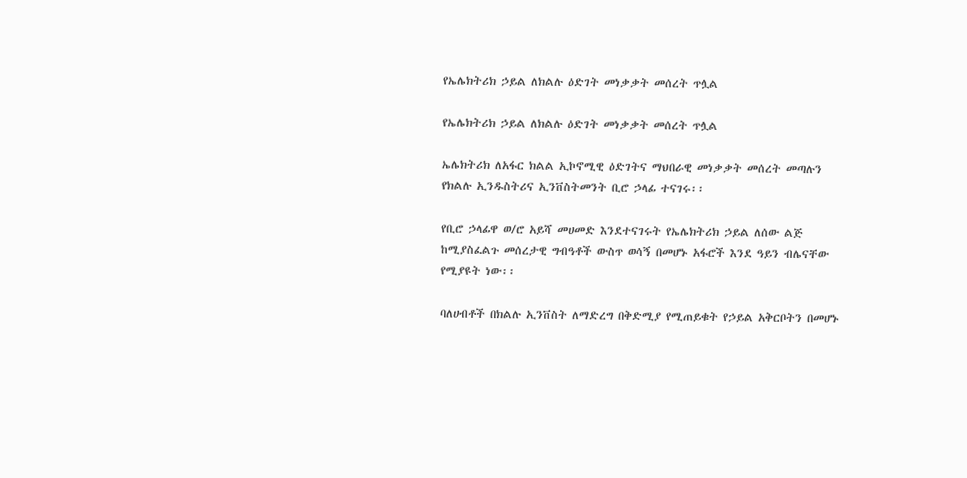የኤሌክትሪክ ኃይል ለክልሉ ዕድገት መነቃቃት መሰረት ጥሏል

የኤሌክትሪክ ኃይል ለክልሉ ዕድገት መነቃቃት መሰረት ጥሏል

ኤሌክትሪክ ለአፋር ክልል ኢኮኖሚዊ ዕድገትና ማህበራዊ መነቃቃት መሰረት መጣሉን የክልሉ ኢንዱስትሪና ኢንቨስትመንት ቢሮ ኃላፊ ተናገሩ፡፡

የቢሮ ኃላፊዋ ወ/ሮ አይሻ መሀመድ እንደተናገሩት የኤሌክትሪክ ኃይል ለሰው ልጅ ከሚያስፈልጉ መሰረታዊ ግብዓቶች ውስጥ ወሳኝ በመሆኑ አፋሮች እንደ ዓይን ብሌናቸው የሚያዩት ነው፡፡

ባለሀብቶች በክልሉ ኢንቨስት ለማድረግ በቅድሚያ የሚጠይቁት የኃይል አቅርቦትን በመሆኑ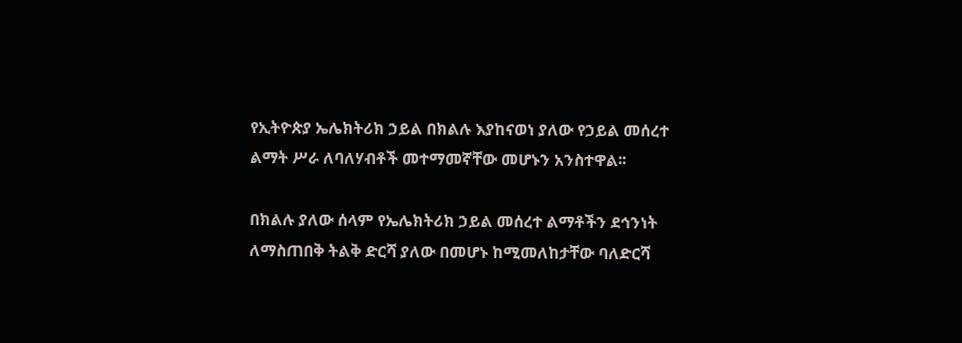የኢትዮጵያ ኤሌክትሪክ ኃይል በክልሉ እያከናወነ ያለው የኃይል መሰረተ ልማት ሥራ ለባለሃብቶች መተማመኛቸው መሆኑን አንስተዋል፡፡

በክልሉ ያለው ሰላም የኤሌክትሪክ ኃይል መሰረተ ልማቶችን ደኅንነት ለማስጠበቅ ትልቅ ድርሻ ያለው በመሆኑ ከሚመለከታቸው ባለድርሻ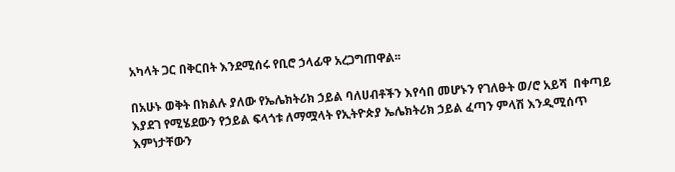አካላት ጋር በቅርበት እንደሚሰሩ የቢሮ ኃላፊዋ አረጋግጠዋል፡፡

በአሁኑ ወቅት በክልሉ ያለው የኤሌክትሪክ ኃይል ባለሀብቶችን እየሳበ መሆኑን የገለፁት ወ/ሮ አይሻ  በቀጣይ እያደገ የሚሄደውን የኃይል ፍላጎቱ ለማሟላት የኢትዮጵያ ኤሌክትሪክ ኃይል ፈጣን ምላሽ እንዲሚሰጥ እምነታቸውን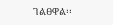ገልፀዋል፡፡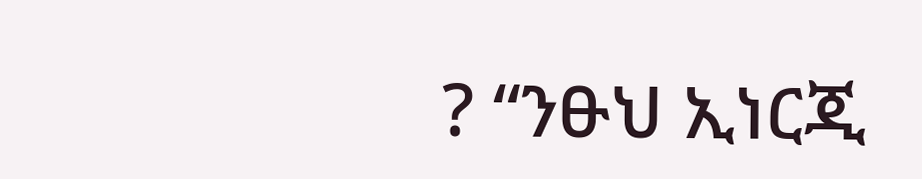? “ንፁህ ኢነርጂ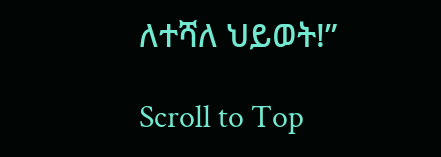ለተሻለ ህይወት!”

Scroll to Top